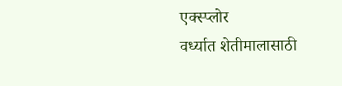एक्स्प्लोर
वर्ध्यात शेतीमालासाठी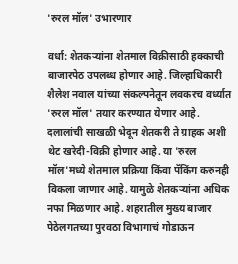'रुरल मॉल' उभारणार

वर्धा: शेतकऱ्यांना शेतमाल विक्रीसाठी हक्काची बाजारपेठ उपलब्ध होणार आहे. जिल्हाधिकारी शैलेश नवाल यांच्या संकल्पनेतून लवकरच वर्ध्यात 'रुरल मॉल' तयार करण्यात येणार आहे. दलालांची साखळी भेदून शेतकरी ते ग्राहक अशी थेट खरेदी-विक्री होणार आहे. या 'रुरल मॉल'मध्ये शेतमाल प्रक्रिया किंवा पॅकिंग करुनही विकला जाणार आहे. यामुळे शेतकऱ्यांना अधिक नफा मिळणार आहे. शहरातील मुख्य बाजार पेठेलगतच्या पुरवठा विभागाचं गोडाऊन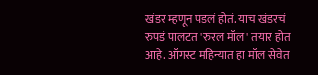खंडर म्हणून पडलं होतं. याच खंडरचं रुपडं पालटत 'रुरल मॉल' तयार होत आहे. ऑगस्ट महिन्यात हा मॉल सेवेत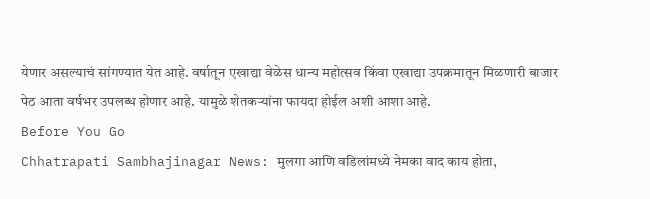येणार असल्याचं सांगण्यात येत आहे. वर्षातून एखाद्या वेळेस धान्य महोत्सव किंवा एखाद्या उपक्रमातून मिळणारी बाजार पेठ आता वर्षभर उपलब्ध होणार आहे. यामुळे शेतकऱ्यांना फायदा होईल अशी आशा आहे.
Before You Go
Chhatrapati Sambhajinagar News: मुलगा आणि वडिलांमध्ये नेमका वाद काय होता,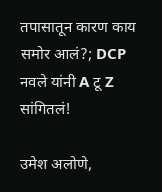तपासातून कारण काय समोर आलं?; DCP नवले यांनी A टू Z सांगितलं!

उमेश अलोणे,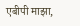एबीपी माझा,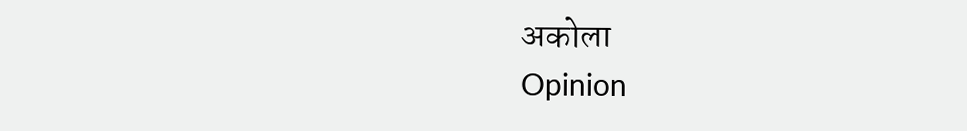अकोला
Opinion